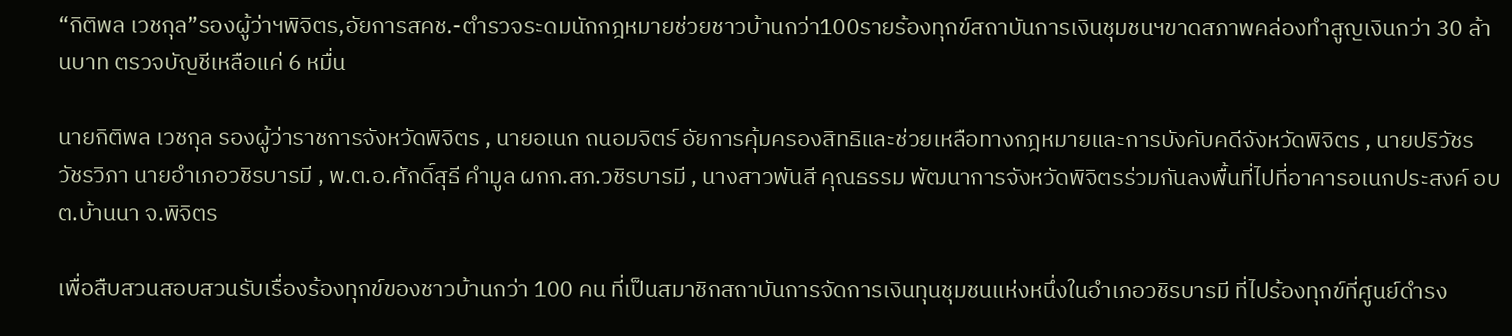“กิติพล เวชกุล”รองผู้ว่าฯพิจิตร,อัยการสคช.-ตำรวจระดมนักกฎหมายช่วยชาวบ้านกว่า100รายร้องทุกข์สถาบันการเงินชุมชนฯขาดสภาพคล่องทำสูญเงินกว่า 30 ล้านบาท ตรวจบัญชีเหลือแค่ 6 หมื่น

นายกิติพล เวชกุล รองผู้ว่าราชการจังหวัดพิจิตร , นายอเนก ถนอมจิตร์ อัยการคุ้มครองสิทธิและช่วยเหลือทางกฎหมายและการบังคับคดีจังหวัดพิจิตร , นายปริวัชร วัชรวิภา นายอำเภอวชิรบารมี , พ.ต.อ.ศักดิ์สุธี คำมูล ผกก.สภ.วชิรบารมี , นางสาวพันสี คุณธรรม พัฒนาการจังหวัดพิจิตรร่วมกันลงพื้นที่ไปที่อาคารอเนกประสงค์ อบต.บ้านนา จ.พิจิตร

เพื่อสืบสวนสอบสวนรับเรื่องร้องทุกข์ของชาวบ้านกว่า 100 คน ที่เป็นสมาชิกสถาบันการจัดการเงินทุนชุมชนแห่งหนึ่งในอำเภอวชิรบารมี ที่ไปร้องทุกข์ที่ศูนย์ดำรง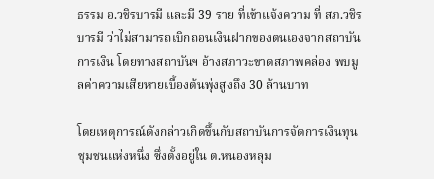ธรรม อ.วชิรบารมี และมี 39 ราย ที่เข้าแจ้งความ ที่ สภ.วชิรบารมี ว่าไม่สามารถเบิกถอนเงินฝากของตนเองจากสถาบันการเงิน โดยทางสถาบันฯ อ้างสภาวะขาดสภาพคล่อง พบมูลค่าความเสียหายเบื้องต้นพุ่งสูงถึง 30 ล้านบาท

โดยเหตุการณ์ดังกล่าวเกิดขึ้นกับสถาบันการจัดการเงินทุนชุมชนแห่งหนึ่ง ซึ่งตั้งอยู่ใน ต.หนองหลุม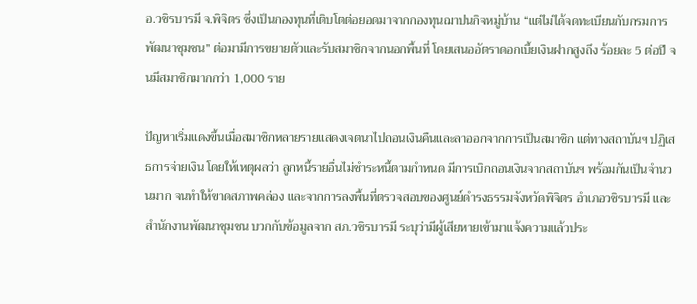อ.วชิรบารมี จ.พิจิตร ซึ่งเป็นกองทุนที่เติบโตต่อยอดมาจากกองทุนฌาปนกิจหมู่บ้าน “แต่ไม่ได้จดทะเบียนกับกรมการพัฒนาชุมชน” ต่อมามีการขยายตัวและรับสมาชิกจากนอกพื้นที่ โดยเสนออัตราดอกเบี้ยเงินฝากสูงถึง ร้อยละ 5 ต่อปี จนมีสมาชิกมากกว่า 1,000 ราย

ปัญหาเริ่มแดงขึ้นเมื่อสมาชิกหลายรายแสดงเจตนาไปถอนเงินคืนและลาออกจากการเป็นสมาชิก แต่ทางสถาบันฯ ปฏิเสธการจ่ายเงิน โดยให้เหตุผลว่า ลูกหนี้รายอื่นไม่ชำระหนี้ตามกำหนด มีการเบิกถอนเงินจากสถาบันฯ พร้อมกันเป็นจำนวนมาก จนทำให้ขาดสภาพคล่อง และจากการลงพื้นที่ตรวจสอบของศูนย์ดำรงธรรมจังหวัดพิจิตร อำเภอวชิรบารมี และสำนักงานพัฒนาชุมชน บวกกับข้อมูลจาก สภ.วชิรบารมี ระบุว่ามีผู้เสียหายเข้ามาแจ้งความแล้วประ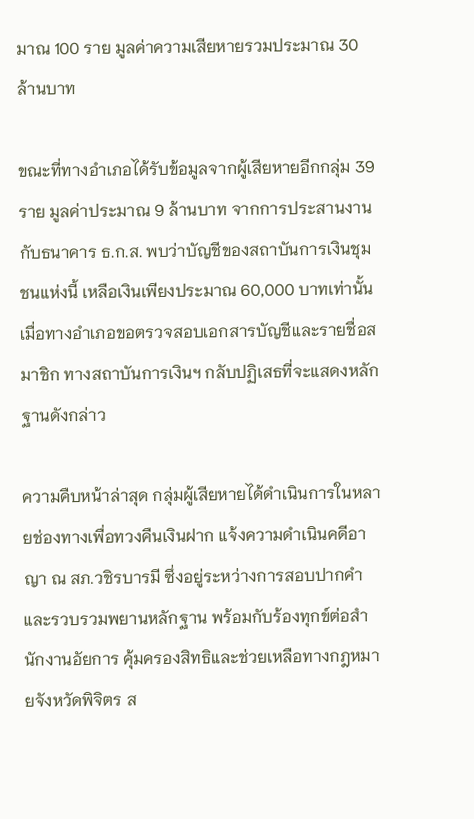มาณ 100 ราย มูลค่าความเสียหายรวมประมาณ 30 ล้านบาท

ขณะที่ทางอำเภอได้รับข้อมูลจากผู้เสียหายอีกกลุ่ม 39 ราย มูลค่าประมาณ 9 ล้านบาท จากการประสานงานกับธนาคาร ธ.ก.ส. พบว่าบัญชีของสถาบันการเงินชุมชนแห่งนี้ เหลือเงินเพียงประมาณ 60,000 บาทเท่านั้น เมื่อทางอำเภอขอตรวจสอบเอกสารบัญชีและรายชื่อสมาชิก ทางสถาบันการเงินฯ กลับปฏิเสธที่จะแสดงหลักฐานดังกล่าว

ความคืบหน้าล่าสุด กลุ่มผู้เสียหายได้ดำเนินการในหลายช่องทางเพื่อทวงคืนเงินฝาก แจ้งความดำเนินคดีอาญา ณ สภ.วชิรบารมี ซึ่งอยู่ระหว่างการสอบปากคำและรวบรวมพยานหลักฐาน พร้อมกับร้องทุกข์ต่อสำนักงานอัยการ คุ้มครองสิทธิและช่วยเหลือทางกฎหมายจังหวัดพิจิตร ส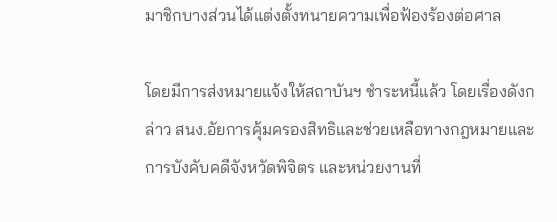มาชิกบางส่วนได้แต่งตั้งทนายความเพื่อฟ้องร้องต่อศาล

โดยมีการส่งหมายแจ้งให้สถาบันฯ ชำระหนี้แล้ว โดยเรื่องดังกล่าว สนง.อัยการคุ้มครองสิทธิและช่วยเหลือทางกฎหมายและการบังคับคดีจังหวัดพิจิตร และหน่วยงานที่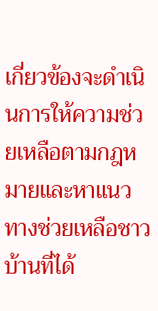เกี่ยวข้องจะดำเนินการให้ความช่วยเหลือตามกฎหมายและหาแนวทางช่วยเหลือชาวบ้านที่ได้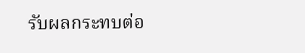รับผลกระทบต่อ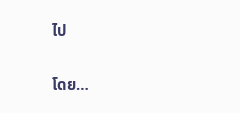ไป

โดย…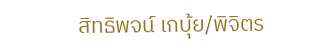สิทธิพจน์ เกบุ้ย/พิจิตร